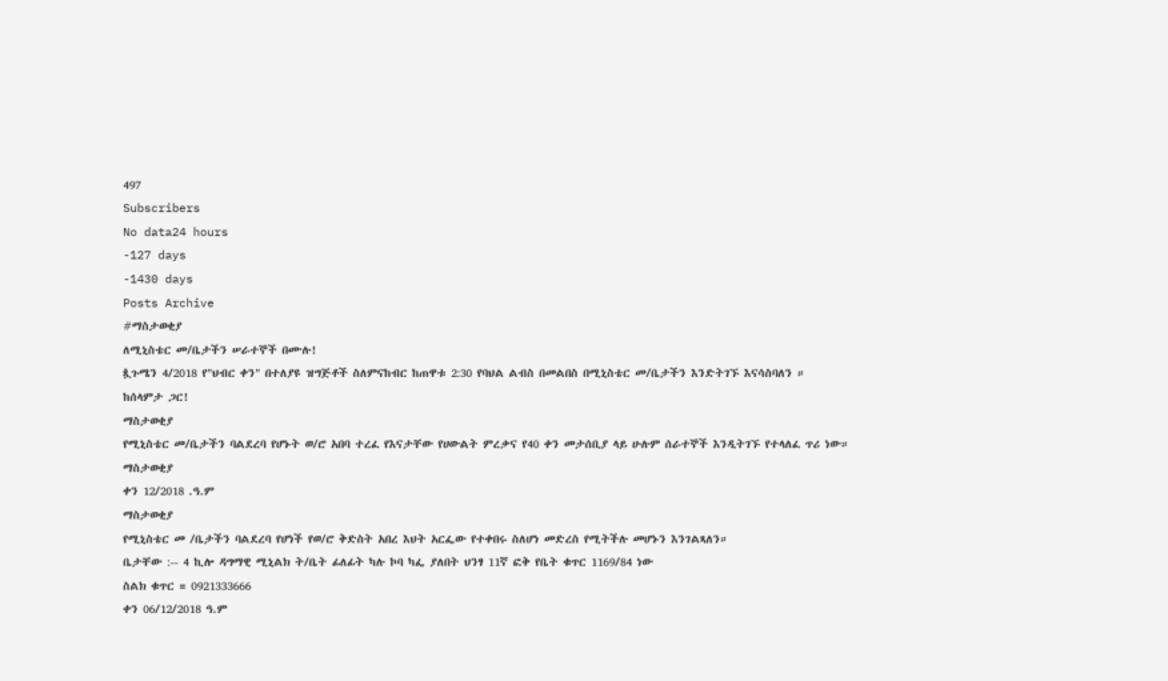497
Subscribers
No data24 hours
-127 days
-1430 days
Posts Archive
#ማስታወቂያ
ለሚኒስቴር መ/ቤታችን ሠራተኞች በሙሉ!
ጷጉሜን 4/2018 የ"ህብር ቀን" በተለያዩ ዝግጅቶች ስለምናከብር ከጠዋቱ 2:30 የባህል ልብስ በመልበስ በሚኒስቴር መ/ቤታችን እንድትገኙ እናሳስባለን ።
ከሰላምታ ጋር!
ማስታወቂያ
የሚኒስቴር መ/ቤታችን ባልደረባ የሆኑት ወ/ሮ አበባ ተረፈ የእናታቸው የሀውልት ምረቃና የ40 ቀን መታሰቢያ ላይ ሁሉም ሰራተኞች እንዲትገኙ የተላለፈ ጥሪ ነው።
ማስታወቂያ
ቀን 12/2018 .ዓ.ም
ማስታወቂያ
የሚኒስቴር መ /ቤታችን ባልደረባ የሆነች የወ/ሮ ቅድስት አበረ እህት አርፌው የተቀበሩ ስለሆነ መድረስ የሚትችሉ መሆኑን እንገልጻለን።
ቤታቸው :-- 4 ኪሎ ዳግማዊ ሚኒልክ ት/ቤት ፊለፊት ካሉ ኮባ ካፌ ያለበት ህንፃ 11ኛ ፎቅ የቤት ቁጥር 1169/84 ነው
ስልክ ቁጥር = 0921333666
ቀን 06/12/2018 ዓ.ም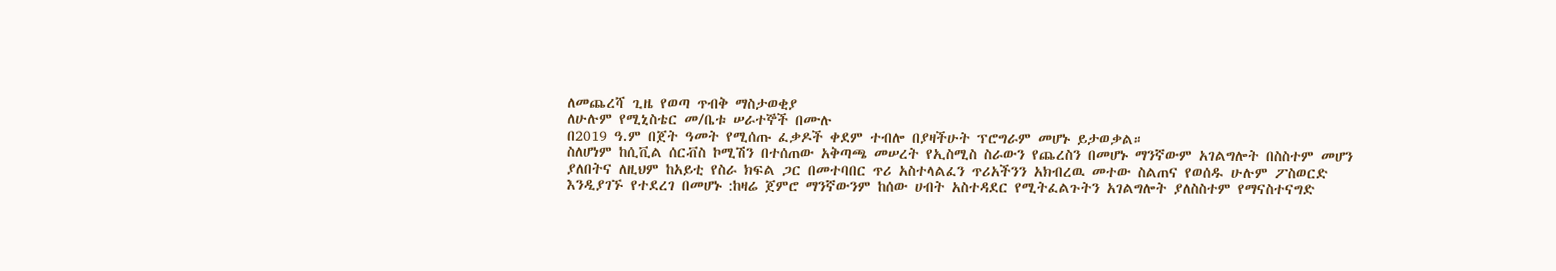ለመጨረሻ ጊዜ የወጣ ጥብቅ ማስታወቂያ
ለሁሉም የሚኒስቴር መ/ቤቱ ሠራተኞች በሙሉ
በ2019 ዓ.ም በጀት ዓመት የሚሰጡ ፈቃዶች ቀደም ተብሎ በያዛችሁት ፕሮግራም መሆኑ ይታወቃል።
ስለሆነም ከሲቪል ሰርቭስ ኮሚሽን በተሰጠው አቅጣጫ መሠረት የኢስሚስ ስራውን የጨረስን በመሆኑ ማንኛውም አገልግሎት በስስተም መሆን ያለበትና ለዚህም ከአይቲ የስራ ክፍል ጋር በመተባበር ጥሪ አስተላልፈን ጥሪአችንን አክብረዉ መተው ስልጠና የወሰዱ ሁሉም ፖስወርድ እንዲያገኙ የተደረገ በመሆኑ :ከዛሬ ጀምሮ ማንኛውንም ከሰው ሀብት አስተዳደር የሚትፈልጉትን አገልግሎት ያለስስተም የማናስተናግድ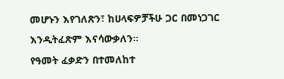መሆኑን እየገለጽን፣ ከሀላፍዎቻችሁ ጋር በመነጋገር እንዲትፈጽም እናሳውቃለን።
የዓመት ፈቃድን በተመለከተ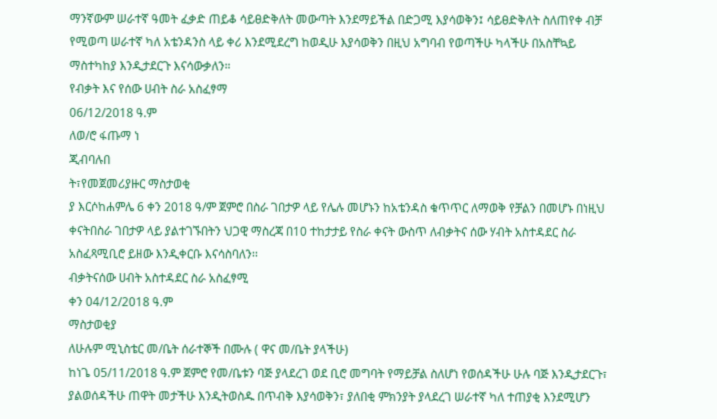ማንኛውም ሠራተኛ ዓመት ፈቃድ ጠይቆ ሳይፀድቅለት መውጣት እንደማይችል በድጋሚ እያሳወቅን፤ ሳይፀድቅለት ስለጠየቀ ብቻ የሚወጣ ሠራተኛ ካለ አቴንዳንስ ላይ ቀሪ እንደሚደረግ ከወዲሁ እያሳወቅን በዚህ አግባብ የወጣችሁ ካላችሁ በአስቸኳይ ማስተካከያ እንዲታደርጉ እናሳውቃለን።
የብቃት እና የሰው ሀብት ስራ አስፈፃማ
06/12/2018 ዓ.ም
ለወ/ሮ ፋጡማ ነ
ጂብባሉበ
ት፣የመጀመሪያዙር ማስታወቂ
ያ እርሶከሐምሌ 6 ቀን 2018 ዓ/ም ጀምሮ በስራ ገበታዎ ላይ የሌሉ መሆኑን ከአቴንዳስ ቁጥጥር ለማወቅ የቻልን በመሆኑ በነዚህ ቀናትበስራ ገበታዎ ላይ ያልተገኙበትን ህጋዊ ማስረጃ በ10 ተከታታይ የስራ ቀናት ውስጥ ለብቃትና ሰው ሃብት አስተዳደር ስራ አስፈጻሚቢሮ ይዘው እንዲቀርቡ እናሳስባለን፡፡
ብቃትናሰው ሀብት አስተዳደር ስራ አስፈፃሚ
ቀን 04/12/2018 ዓ.ም
ማስታወቂያ
ለሁሉም ሚኒስቴር መ/ቤት ሰራተኞች በሙሉ ( ዋና መ/ቤት ያላችሁ)
ከነጌ 05/11/2018 ዓ.ም ጀምሮ የመ/ቤቱን ባጅ ያላደረገ ወደ ቢሮ መግባት የማይቻል ስለሆነ የወሰዳችሁ ሁሉ ባጅ እንዲታደርጉ፣ ያልወሰዳችሁ ጠዋት መታችሁ እንዲትወስዱ በጥብቅ እያሳወቅን፣ ያለበቂ ምክንያት ያላደረገ ሠራተኛ ካለ ተጠያቂ እንደሚሆን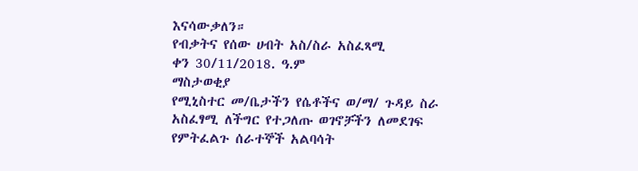እናሳውቃለን።
የብቃትና የሰው ሀብት አስ/ስራ አስፈጻሚ
ቀን 30/11/2018. ዓ.ም
ማስታወቂያ
የሚኒስተር መ/ቤታችን የሴቶችና ወ/ማ/ ጉዳይ ስራ አስፈፃሚ ለችግር የተጋለጡ ወገኖቻችን ለመደገፍ የምትፈልጉ ሰራተኞች አልባሳት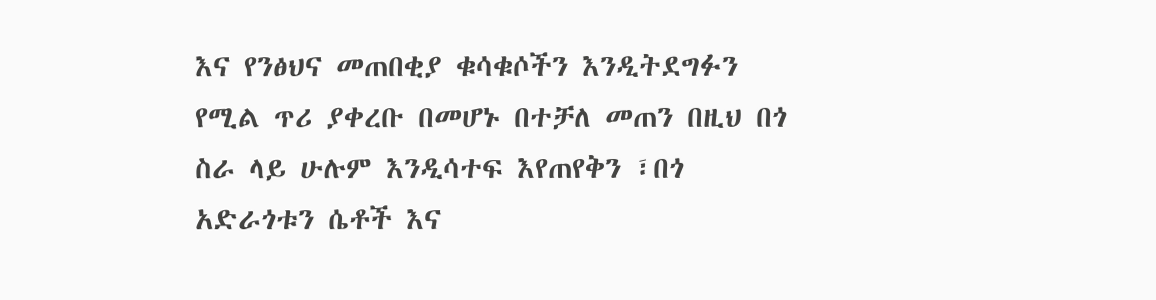እና የንፅህና መጠበቂያ ቁሳቁሶችን እንዲትደግፉን የሚል ጥሪ ያቀረቡ በመሆኑ በተቻለ መጠን በዚህ በጎ ስራ ላይ ሁሉም እንዲሳተፍ እየጠየቅን ፣በጎ አድራጎቱን ሴቶች እና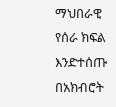ማህበራዊ የሰራ ክፍል እንድተሰጡ በአክብሮት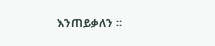እንጠይቃለን ።